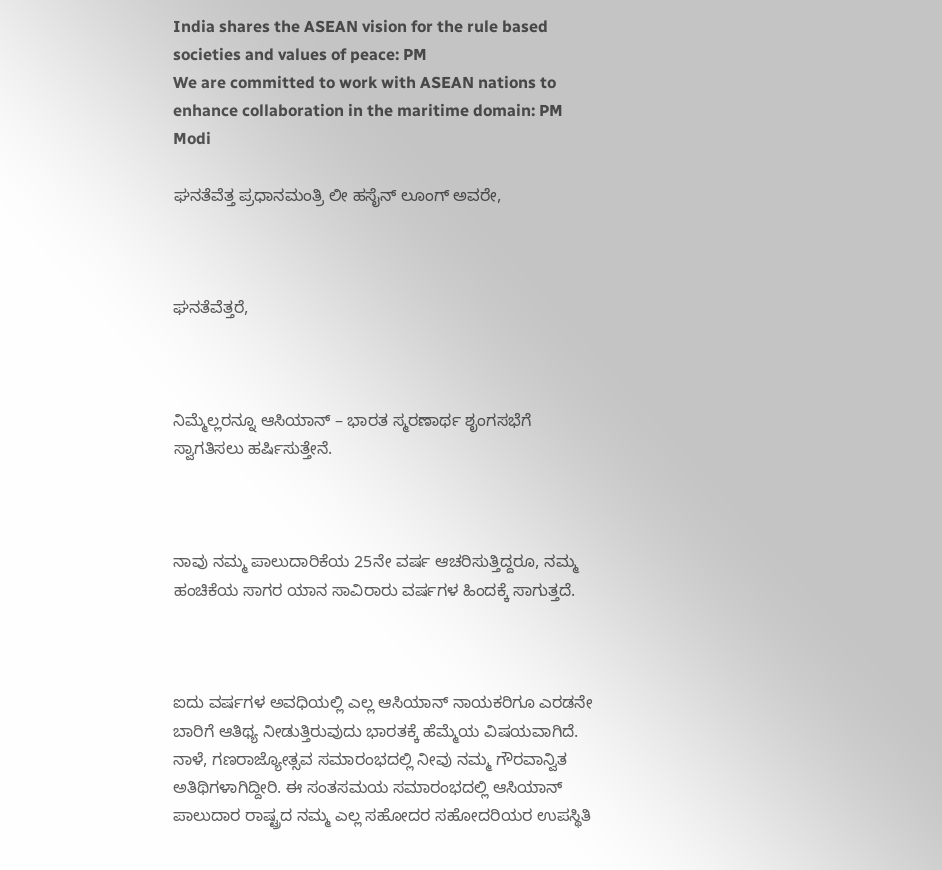India shares the ASEAN vision for the rule based societies and values of peace: PM
We are committed to work with ASEAN nations to enhance collaboration in the maritime domain: PM Modi

ಘನತೆವೆತ್ತ ಪ್ರಧಾನಮಂತ್ರಿ ಲೀ ಹಸೈನ್ ಲೂಂಗ್ ಅವರೇ,



ಘನತೆವೆತ್ತರೆ,



ನಿಮ್ಮೆಲ್ಲರನ್ನೂ ಆಸಿಯಾನ್ – ಭಾರತ ಸ್ಮರಣಾರ್ಥ ಶೃಂಗಸಭೆಗೆ ಸ್ವಾಗತಿಸಲು ಹರ್ಷಿಸುತ್ತೇನೆ.



ನಾವು ನಮ್ಮ ಪಾಲುದಾರಿಕೆಯ 25ನೇ ವರ್ಷ ಆಚರಿಸುತ್ತಿದ್ದರೂ, ನಮ್ಮ ಹಂಚಿಕೆಯ ಸಾಗರ ಯಾನ ಸಾವಿರಾರು ವರ್ಷಗಳ ಹಿಂದಕ್ಕೆ ಸಾಗುತ್ತದೆ.



ಐದು ವರ್ಷಗಳ ಅವಧಿಯಲ್ಲಿ ಎಲ್ಲ ಆಸಿಯಾನ್ ನಾಯಕರಿಗೂ ಎರಡನೇ ಬಾರಿಗೆ ಆತಿಥ್ಯ ನೀಡುತ್ತಿರುವುದು ಭಾರತಕ್ಕೆ ಹೆಮ್ಮೆಯ ವಿಷಯವಾಗಿದೆ. ನಾಳೆ, ಗಣರಾಜ್ಯೋತ್ಸವ ಸಮಾರಂಭದಲ್ಲಿ ನೀವು ನಮ್ಮ ಗೌರವಾನ್ವಿತ ಅತಿಥಿಗಳಾಗಿದ್ದೀರಿ. ಈ ಸಂತಸಮಯ ಸಮಾರಂಭದಲ್ಲಿ ಆಸಿಯಾನ್ ಪಾಲುದಾರ ರಾಷ್ಟ್ರದ ನಮ್ಮ ಎಲ್ಲ ಸಹೋದರ ಸಹೋದರಿಯರ ಉಪಸ್ಥಿತಿ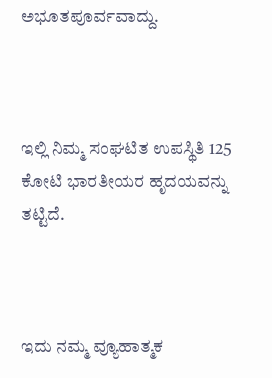ಅಭೂತಪೂರ್ವವಾದ್ದು.



ಇಲ್ಲಿ ನಿಮ್ಮ ಸಂಘಟಿತ ಉಪಸ್ಥಿತಿ 125 ಕೋಟಿ ಭಾರತೀಯರ ಹೃದಯವನ್ನು ತಟ್ಟಿದೆ.



ಇದು ನಮ್ಮ ವ್ಯೂಹಾತ್ಮಕ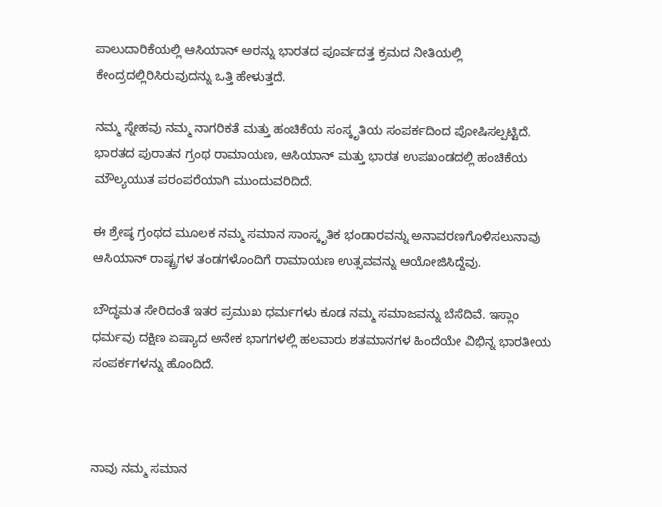ಪಾಲುದಾರಿಕೆಯಲ್ಲಿ ಆಸಿಯಾನ್ ಅರನ್ನು ಭಾರತದ ಪೂರ್ವದತ್ತ ಕ್ರಮದ ನೀತಿಯಲ್ಲಿ ಕೇಂದ್ರದಲ್ಲಿರಿಸಿರುವುದನ್ನು ಒತ್ತಿ ಹೇಳುತ್ತದೆ.

ನಮ್ಮ ಸ್ನೇಹವು ನಮ್ಮ ನಾಗರಿಕತೆ ಮತ್ತು ಹಂಚಿಕೆಯ ಸಂಸ್ಕೃತಿಯ ಸಂಪರ್ಕದಿಂದ ಪೋಷಿಸಲ್ಪಟ್ಟಿದೆ. ಭಾರತದ ಪುರಾತನ ಗ್ರಂಥ ರಾಮಾಯಣ, ಆಸಿಯಾನ್ ಮತ್ತು ಭಾರತ ಉಪಖಂಡದಲ್ಲಿ ಹಂಚಿಕೆಯ ಮೌಲ್ಯಯುತ ಪರಂಪರೆಯಾಗಿ ಮುಂದುವರಿದಿದೆ.

ಈ ಶ್ರೇಷ್ಠ ಗ್ರಂಥದ ಮೂಲಕ ನಮ್ಮ ಸಮಾನ ಸಾಂಸ್ಕೃತಿಕ ಭಂಡಾರವನ್ನು ಅನಾವರಣಗೊಳಿಸಲುನಾವು ಆಸಿಯಾನ್ ರಾಷ್ಟ್ರಗಳ ತಂಡಗಳೊಂದಿಗೆ ರಾಮಾಯಣ ಉತ್ಸವವನ್ನು ಆಯೋಜಿಸಿದ್ದೆವು.

ಬೌದ್ಧಮತ ಸೇರಿದಂತೆ ಇತರ ಪ್ರಮುಖ ಧರ್ಮಗಳು ಕೂಡ ನಮ್ಮ ಸಮಾಜವನ್ನು ಬೆಸೆದಿವೆ. ಇಸ್ಲಾಂ ಧರ್ಮವು ದಕ್ಷಿಣ ಏಷ್ಯಾದ ಅನೇಕ ಭಾಗಗಳಲ್ಲಿ ಹಲವಾರು ಶತಮಾನಗಳ ಹಿಂದೆಯೇ ವಿಭಿನ್ನ ಭಾರತೀಯ ಸಂಪರ್ಕಗಳನ್ನು ಹೊಂದಿದೆ.



ನಾವು ನಮ್ಮ ಸಮಾನ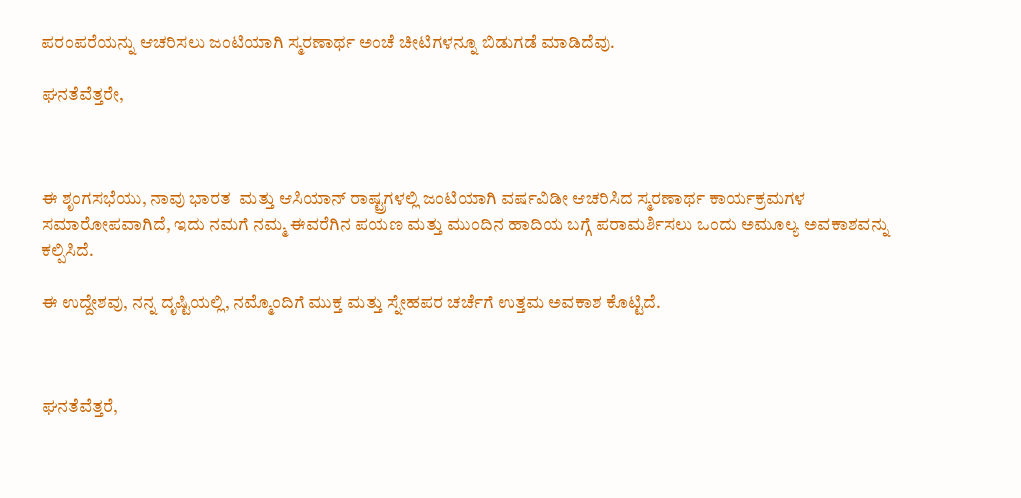ಪರಂಪರೆಯನ್ನು ಆಚರಿಸಲು ಜಂಟಿಯಾಗಿ ಸ್ಮರಣಾರ್ಥ ಅಂಚೆ ಚೀಟಿಗಳನ್ನೂ ಬಿಡುಗಡೆ ಮಾಡಿದೆವು.

ಘನತೆವೆತ್ತರೇ,



ಈ ಶೃಂಗಸಭೆಯು, ನಾವು ಭಾರತ  ಮತ್ತು ಆಸಿಯಾನ್ ರಾಷ್ಟ್ರಗಳಲ್ಲಿ ಜಂಟಿಯಾಗಿ ವರ್ಷವಿಡೀ ಆಚರಿಸಿದ ಸ್ಮರಣಾರ್ಥ ಕಾರ್ಯಕ್ರಮಗಳ ಸಮಾರೋಪವಾಗಿದೆ, ಇದು ನಮಗೆ ನಮ್ಮ ಈವರೆಗಿನ ಪಯಣ ಮತ್ತು ಮುಂದಿನ ಹಾದಿಯ ಬಗ್ಗೆ ಪರಾಮರ್ಶಿಸಲು ಒಂದು ಅಮೂಲ್ಯ ಅವಕಾಶವನ್ನು ಕಲ್ಪಿಸಿದೆ.

ಈ ಉದ್ದೇಶವು, ನನ್ನ ದೃಷ್ಟಿಯಲ್ಲಿ, ನಮ್ಮೊಂದಿಗೆ ಮುಕ್ತ ಮತ್ತು ಸ್ನೇಹಪರ ಚರ್ಚೆಗೆ ಉತ್ತಮ ಅವಕಾಶ ಕೊಟ್ಟಿದೆ.



ಘನತೆವೆತ್ತರೆ,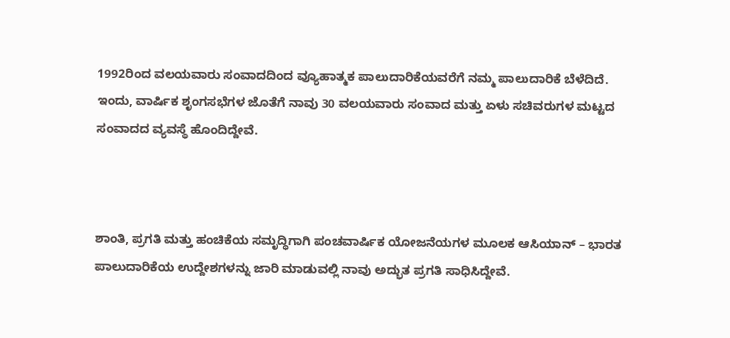1992ರಿಂದ ವಲಯವಾರು ಸಂವಾದದಿಂದ ವ್ಯೂಹಾತ್ಮಕ ಪಾಲುದಾರಿಕೆಯವರೆಗೆ ನಮ್ಮ ಪಾಲುದಾರಿಕೆ ಬೆಳೆದಿದೆ. ಇಂದು, ವಾರ್ಷಿಕ ಶೃಂಗಸಭೆಗಳ ಜೊತೆಗೆ ನಾವು 30 ವಲಯವಾರು ಸಂವಾದ ಮತ್ತು ಏಳು ಸಚಿವರುಗಳ ಮಟ್ಟದ ಸಂವಾದದ ವ್ಯವಸ್ಥೆ ಹೊಂದಿದ್ದೇವೆ.



ಶಾಂತಿ, ಪ್ರಗತಿ ಮತ್ತು ಹಂಚಿಕೆಯ ಸಮೃದ್ಧಿಗಾಗಿ ಪಂಚವಾರ್ಷಿಕ ಯೋಜನೆಯಗಳ ಮೂಲಕ ಆಸಿಯಾನ್ – ಭಾರತ ಪಾಲುದಾರಿಕೆಯ ಉದ್ದೇಶಗಳನ್ನು ಜಾರಿ ಮಾಡುವಲ್ಲಿ ನಾವು ಅದ್ಭುತ ಪ್ರಗತಿ ಸಾಧಿಸಿದ್ದೇವೆ.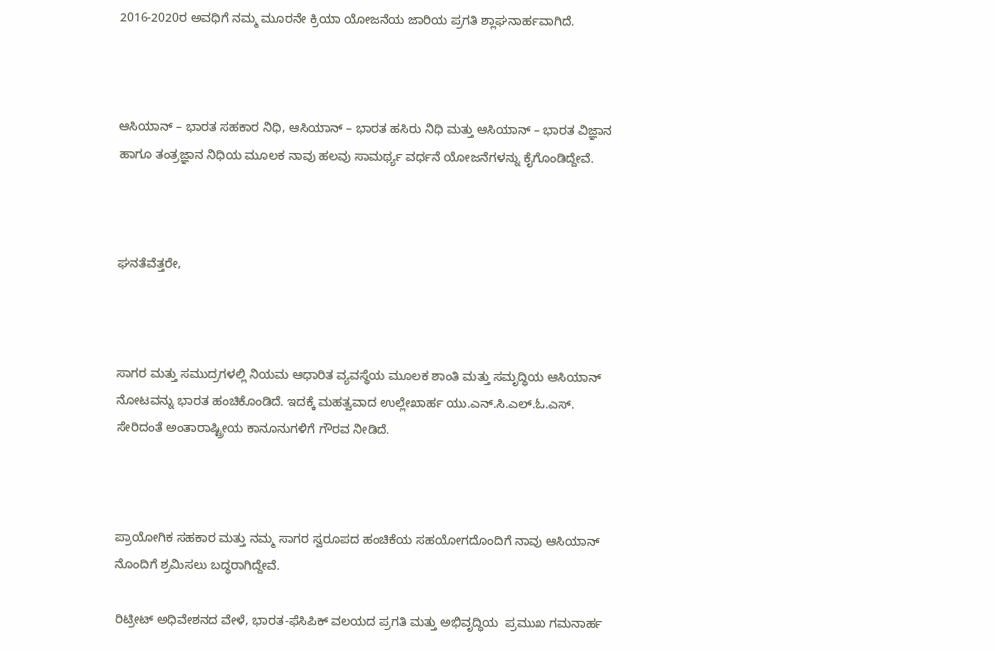2016-2020ರ ಅವಧಿಗೆ ನಮ್ಮ ಮೂರನೇ ಕ್ರಿಯಾ ಯೋಜನೆಯ ಜಾರಿಯ ಪ್ರಗತಿ ಶ್ಲಾಘನಾರ್ಹವಾಗಿದೆ.



ಆಸಿಯಾನ್ – ಭಾರತ ಸಹಕಾರ ನಿಧಿ, ಆಸಿಯಾನ್ – ಭಾರತ ಹಸಿರು ನಿಧಿ ಮತ್ತು ಆಸಿಯಾನ್ – ಭಾರತ ವಿಜ್ಞಾನ ಹಾಗೂ ತಂತ್ರಜ್ಞಾನ ನಿಧಿಯ ಮೂಲಕ ನಾವು ಹಲವು ಸಾಮರ್ಥ್ಯ ವರ್ಧನೆ ಯೋಜನೆಗಳನ್ನು ಕೈಗೊಂಡಿದ್ದೇವೆ.



ಘನತೆವೆತ್ತರೇ,



ಸಾಗರ ಮತ್ತು ಸಮುದ್ರಗಳಲ್ಲಿ ನಿಯಮ ಆಧಾರಿತ ವ್ಯವಸ್ಥೆಯ ಮೂಲಕ ಶಾಂತಿ ಮತ್ತು ಸಮೃದ್ಧಿಯ ಆಸಿಯಾನ್ ನೋಟವನ್ನು ಭಾರತ ಹಂಚಿಕೊಂಡಿದೆ. ಇದಕ್ಕೆ ಮಹತ್ವವಾದ ಉಲ್ಲೇಖಾರ್ಹ ಯು.ಎನ್.ಸಿ.ಎಲ್.ಓ.ಎಸ್. ಸೇರಿದಂತೆ ಅಂತಾರಾಷ್ಟ್ರೀಯ ಕಾನೂನುಗಳಿಗೆ ಗೌರವ ನೀಡಿದೆ.



ಪ್ರಾಯೋಗಿಕ ಸಹಕಾರ ಮತ್ತು ನಮ್ಮ ಸಾಗರ ಸ್ವರೂಪದ ಹಂಚಿಕೆಯ ಸಹಯೋಗದೊಂದಿಗೆ ನಾವು ಆಸಿಯಾನ್ ನೊಂದಿಗೆ ಶ್ರಮಿಸಲು ಬದ್ಧರಾಗಿದ್ದೇವೆ.

ರಿಟ್ರೀಟ್ ಅಧಿವೇಶನದ ವೇಳೆ, ಭಾರತ-ಫೆಸಿಪಿಕ್ ವಲಯದ ಪ್ರಗತಿ ಮತ್ತು ಅಭಿವೃದ್ಧಿಯ  ಪ್ರಮುಖ ಗಮನಾರ್ಹ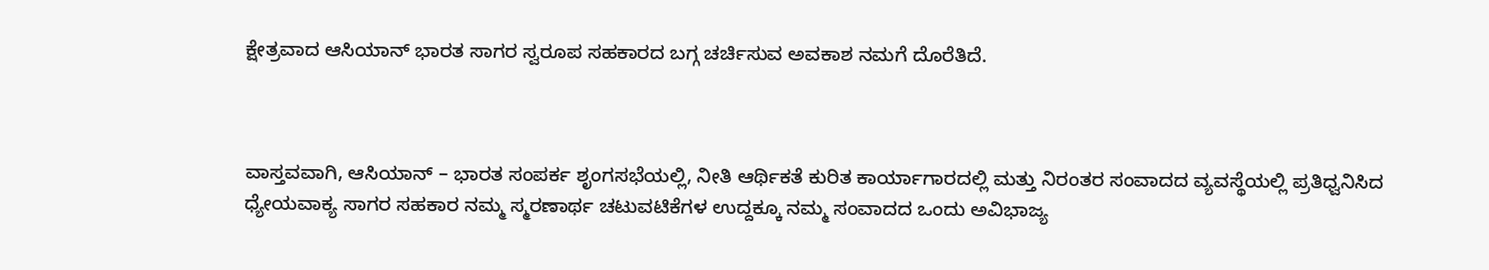ಕ್ಷೇತ್ರವಾದ ಆಸಿಯಾನ್ ಭಾರತ ಸಾಗರ ಸ್ವರೂಪ ಸಹಕಾರದ ಬಗ್ಗ ಚರ್ಚಿಸುವ ಅವಕಾಶ ನಮಗೆ ದೊರೆತಿದೆ.



ವಾಸ್ತವವಾಗಿ, ಆಸಿಯಾನ್ – ಭಾರತ ಸಂಪರ್ಕ ಶೃಂಗಸಭೆಯಲ್ಲಿ, ನೀತಿ ಆರ್ಥಿಕತೆ ಕುರಿತ ಕಾರ್ಯಾಗಾರದಲ್ಲಿ ಮತ್ತು ನಿರಂತರ ಸಂವಾದದ ವ್ಯವಸ್ಥೆಯಲ್ಲಿ ಪ್ರತಿಧ್ವನಿಸಿದ ಧ್ಯೇಯವಾಕ್ಯ ಸಾಗರ ಸಹಕಾರ ನಮ್ಮ ಸ್ಮರಣಾರ್ಥ ಚಟುವಟಿಕೆಗಳ ಉದ್ದಕ್ಕೂ ನಮ್ಮ ಸಂವಾದದ ಒಂದು ಅವಿಭಾಜ್ಯ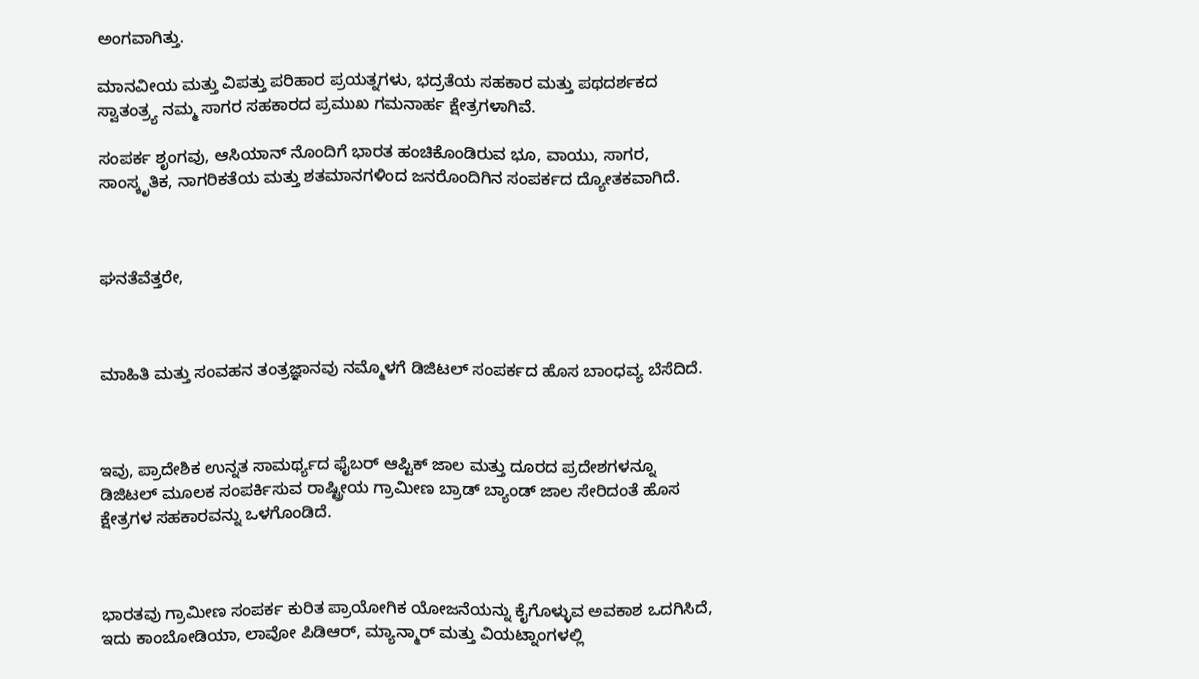ಅಂಗವಾಗಿತ್ತು.

ಮಾನವೀಯ ಮತ್ತು ವಿಪತ್ತು ಪರಿಹಾರ ಪ್ರಯತ್ನಗಳು, ಭದ್ರತೆಯ ಸಹಕಾರ ಮತ್ತು ಪಥದರ್ಶಕದ ಸ್ವಾತಂತ್ರ್ಯ ನಮ್ಮ ಸಾಗರ ಸಹಕಾರದ ಪ್ರಮುಖ ಗಮನಾರ್ಹ ಕ್ಷೇತ್ರಗಳಾಗಿವೆ.

ಸಂಪರ್ಕ ಶೃಂಗವು, ಆಸಿಯಾನ್ ನೊಂದಿಗೆ ಭಾರತ ಹಂಚಿಕೊಂಡಿರುವ ಭೂ, ವಾಯು, ಸಾಗರ, ಸಾಂಸ್ಕೃತಿಕ, ನಾಗರಿಕತೆಯ ಮತ್ತು ಶತಮಾನಗಳಿಂದ ಜನರೊಂದಿಗಿನ ಸಂಪರ್ಕದ ದ್ಯೋತಕವಾಗಿದೆ.



ಘನತೆವೆತ್ತರೇ,



ಮಾಹಿತಿ ಮತ್ತು ಸಂವಹನ ತಂತ್ರಜ್ಞಾನವು ನಮ್ಮೊಳಗೆ ಡಿಜಿಟಲ್ ಸಂಪರ್ಕದ ಹೊಸ ಬಾಂಧವ್ಯ ಬೆಸೆದಿದೆ.



ಇವು, ಪ್ರಾದೇಶಿಕ ಉನ್ನತ ಸಾಮರ್ಥ್ಯದ ಫೈಬರ್ ಆಪ್ಟಿಕ್ ಜಾಲ ಮತ್ತು ದೂರದ ಪ್ರದೇಶಗಳನ್ನೂ ಡಿಜಿಟಲ್ ಮೂಲಕ ಸಂಪರ್ಕಿಸುವ ರಾಷ್ಟ್ರೀಯ ಗ್ರಾಮೀಣ ಬ್ರಾಡ್ ಬ್ಯಾಂಡ್ ಜಾಲ ಸೇರಿದಂತೆ ಹೊಸ ಕ್ಷೇತ್ರಗಳ ಸಹಕಾರವನ್ನು ಒಳಗೊಂಡಿದೆ.



ಭಾರತವು ಗ್ರಾಮೀಣ ಸಂಪರ್ಕ ಕುರಿತ ಪ್ರಾಯೋಗಿಕ ಯೋಜನೆಯನ್ನು ಕೈಗೊಳ್ಳುವ ಅವಕಾಶ ಒದಗಿಸಿದೆ, ಇದು ಕಾಂಬೋಡಿಯಾ, ಲಾವೋ ಪಿಡಿಆರ್, ಮ್ಯಾನ್ಮಾರ್ ಮತ್ತು ವಿಯಟ್ನಾಂಗಳಲ್ಲಿ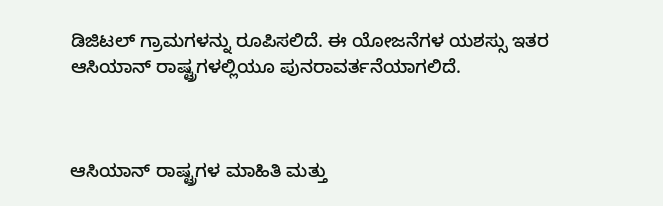ಡಿಜಿಟಲ್ ಗ್ರಾಮಗಳನ್ನು ರೂಪಿಸಲಿದೆ. ಈ ಯೋಜನೆಗಳ ಯಶಸ್ಸು ಇತರ ಆಸಿಯಾನ್ ರಾಷ್ಟ್ರಗಳಲ್ಲಿಯೂ ಪುನರಾವರ್ತನೆಯಾಗಲಿದೆ.



ಆಸಿಯಾನ್ ರಾಷ್ಟ್ರಗಳ ಮಾಹಿತಿ ಮತ್ತು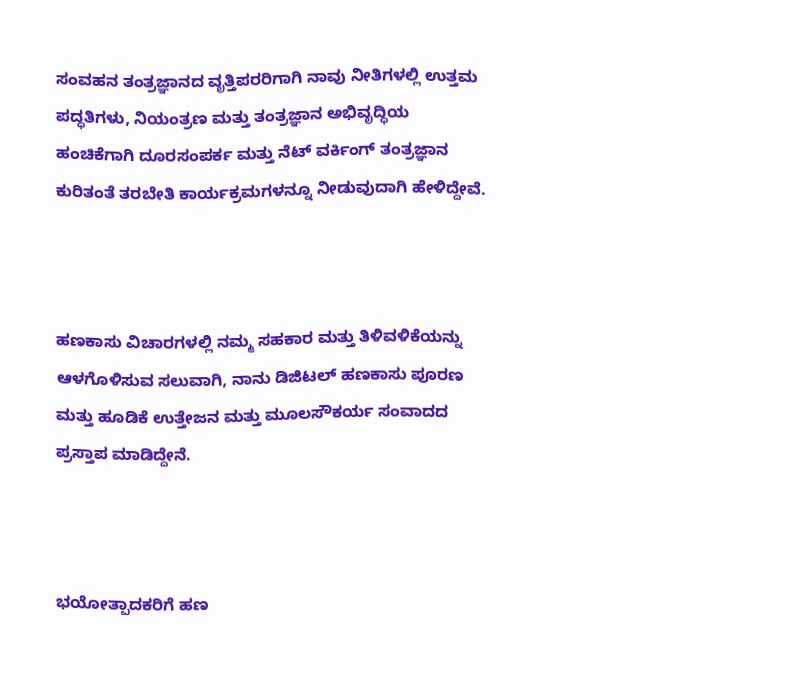ಸಂವಹನ ತಂತ್ರಜ್ಞಾನದ ವೃತ್ತಿಪರರಿಗಾಗಿ ನಾವು ನೀತಿಗಳಲ್ಲಿ ಉತ್ತಮ ಪದ್ಧತಿಗಳು, ನಿಯಂತ್ರಣ ಮತ್ತು ತಂತ್ರಜ್ಞಾನ ಅಭಿವೃದ್ಧಿಯ ಹಂಚಿಕೆಗಾಗಿ ದೂರಸಂಪರ್ಕ ಮತ್ತು ನೆಟ್ ವರ್ಕಿಂಗ್ ತಂತ್ರಜ್ಞಾನ ಕುರಿತಂತೆ ತರಬೇತಿ ಕಾರ್ಯಕ್ರಮಗಳನ್ನೂ ನೀಡುವುದಾಗಿ ಹೇಳಿದ್ದೇವೆ.



ಹಣಕಾಸು ವಿಚಾರಗಳಲ್ಲಿ ನಮ್ಮ ಸಹಕಾರ ಮತ್ತು ತಿಳಿವಳಿಕೆಯನ್ನು ಆಳಗೊಳಿಸುವ ಸಲುವಾಗಿ, ನಾನು ಡಿಜಿಟಲ್ ಹಣಕಾಸು ಪೂರಣ ಮತ್ತು ಹೂಡಿಕೆ ಉತ್ತೇಜನ ಮತ್ತು ಮೂಲಸೌಕರ್ಯ ಸಂವಾದದ ಪ್ರಸ್ತಾಪ ಮಾಡಿದ್ದೇನೆ.



ಭಯೋತ್ಪಾದಕರಿಗೆ ಹಣ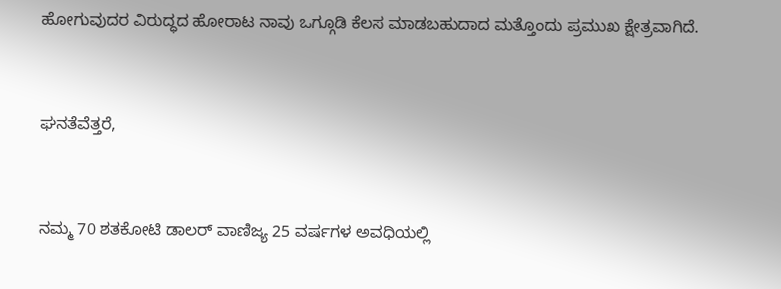ಹೋಗುವುದರ ವಿರುದ್ಧದ ಹೋರಾಟ ನಾವು ಒಗ್ಗೂಡಿ ಕೆಲಸ ಮಾಡಬಹುದಾದ ಮತ್ತೊಂದು ಪ್ರಮುಖ ಕ್ಷೇತ್ರವಾಗಿದೆ.



ಘನತೆವೆತ್ತರೆ,



ನಮ್ಮ 70 ಶತಕೋಟಿ ಡಾಲರ್ ವಾಣಿಜ್ಯ 25 ವರ್ಷಗಳ ಅವಧಿಯಲ್ಲಿ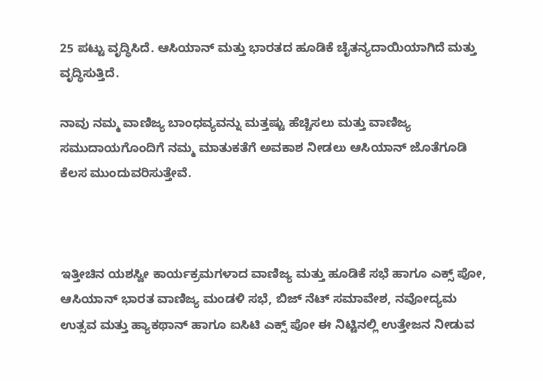25 ಪಟ್ಟು ವೃದ್ಧಿಸಿದೆ. ಆಸಿಯಾನ್ ಮತ್ತು ಭಾರತದ ಹೂಡಿಕೆ ಚೈತನ್ಯದಾಯಿಯಾಗಿದೆ ಮತ್ತು ವೃದ್ಧಿಸುತ್ತಿದೆ.

ನಾವು ನಮ್ಮ ವಾಣಿಜ್ಯ ಬಾಂಧವ್ಯವನ್ನು ಮತ್ತಷ್ಟು ಹೆಚ್ಚಿಸಲು ಮತ್ತು ವಾಣಿಜ್ಯ ಸಮುದಾಯಗೊಂದಿಗೆ ನಮ್ಮ ಮಾತುಕತೆಗೆ ಅವಕಾಶ ನೀಡಲು ಆಸಿಯಾನ್ ಜೊತೆಗೂಡಿ ಕೆಲಸ ಮುಂದುವರಿಸುತ್ತೇವೆ.



ಇತ್ತೀಚಿನ ಯಶಸ್ವೀ ಕಾರ್ಯಕ್ರಮಗಳಾದ ವಾಣಿಜ್ಯ ಮತ್ತು ಹೂಡಿಕೆ ಸಭೆ ಹಾಗೂ ಎಕ್ಸ್ ಪೋ, ಆಸಿಯಾನ್ ಭಾರತ ವಾಣಿಜ್ಯ ಮಂಡಳಿ ಸಭೆ, ಬಿಜ್ ನೆಟ್ ಸಮಾವೇಶ, ನವೋದ್ಯಮ ಉತ್ಸವ ಮತ್ತು ಹ್ಯಾಕಥಾನ್ ಹಾಗೂ ಐಸಿಟಿ ಎಕ್ಸ್ ಪೋ ಈ ನಿಟ್ಟಿನಲ್ಲಿ ಉತ್ತೇಜನ ನೀಡುವ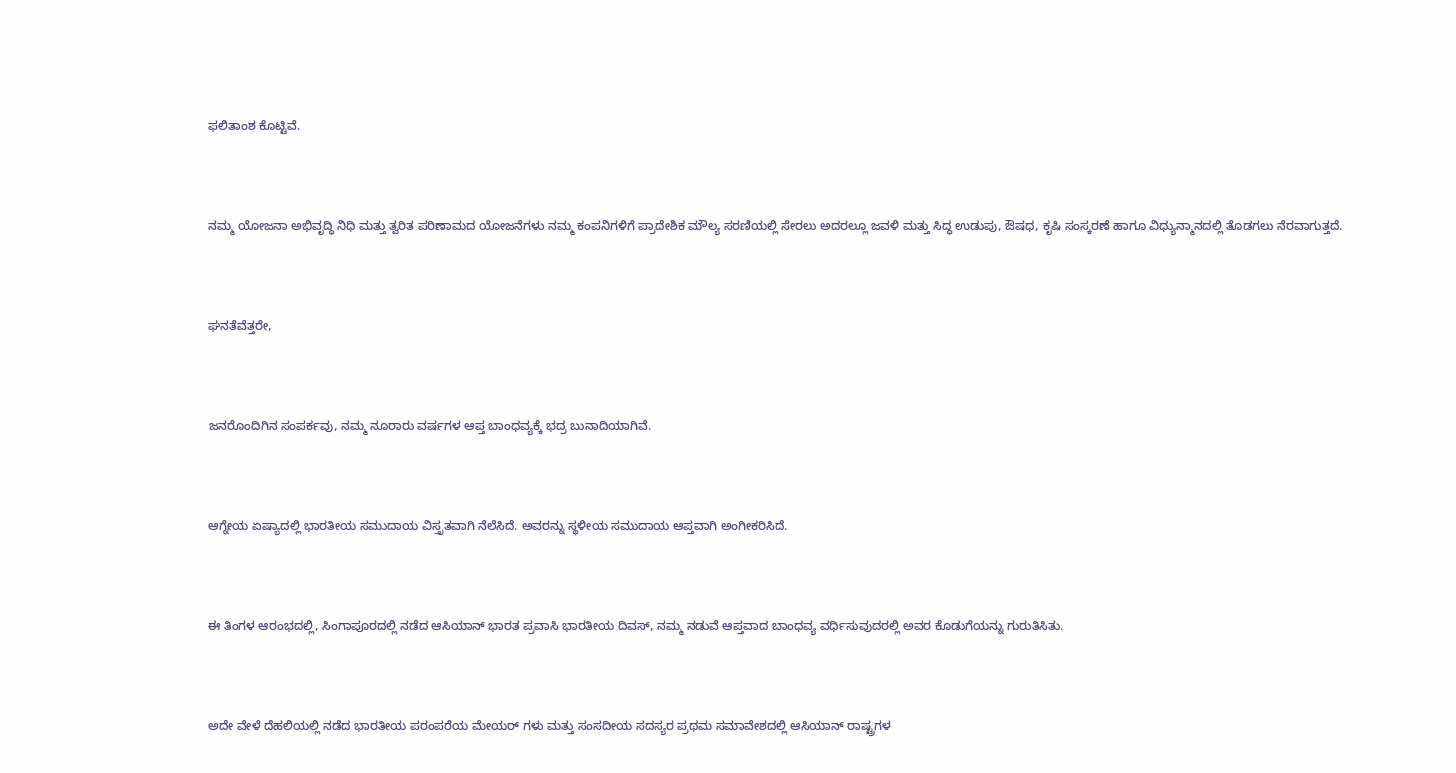ಫಲಿತಾಂಶ ಕೊಟ್ಟಿವೆ.



ನಮ್ಮ ಯೋಜನಾ ಅಭಿವೃದ್ಧಿ ನಿಧಿ ಮತ್ತು ತ್ವರಿತ ಪರಿಣಾಮದ ಯೋಜನೆಗಳು ನಮ್ಮ ಕಂಪನಿಗಳಿಗೆ ಪ್ರಾದೇಶಿಕ ಮೌಲ್ಯ ಸರಣಿಯಲ್ಲಿ ಸೇರಲು ಅದರಲ್ಲೂ ಜವಳಿ ಮತ್ತು ಸಿದ್ಧ ಉಡುಪು, ಔಷಧ, ಕೃಷಿ ಸಂಸ್ಕರಣೆ ಹಾಗೂ ವಿಧ್ಯುನ್ಮಾನದಲ್ಲಿ ತೊಡಗಲು ನೆರವಾಗುತ್ತದೆ.



ಘನತೆವೆತ್ತರೇ,



ಜನರೊಂದಿಗಿನ ಸಂಪರ್ಕವು, ನಮ್ಮ ನೂರಾರು ವರ್ಷಗಳ ಆಪ್ತ ಬಾಂಧವ್ಯಕ್ಕೆ ಭದ್ರ ಬುನಾದಿಯಾಗಿವೆ.



ಆಗ್ನೇಯ ಏಷ್ಯಾದಲ್ಲಿ ಭಾರತೀಯ ಸಮುದಾಯ ವಿಸ್ತೃತವಾಗಿ ನೆಲೆಸಿದೆ. ಅವರನ್ನು ಸ್ಥಳೀಯ ಸಮುದಾಯ ಆಪ್ತವಾಗಿ ಅಂಗೀಕರಿಸಿದೆ.



ಈ ತಿಂಗಳ ಆರಂಭದಲ್ಲಿ, ಸಿಂಗಾಪೂರದಲ್ಲಿ ನಡೆದ ಆಸಿಯಾನ್ ಭಾರತ ಪ್ರವಾಸಿ ಭಾರತೀಯ ದಿವಸ್, ನಮ್ಮ ನಡುವೆ ಆಪ್ತವಾದ ಬಾಂಧವ್ಯ ವರ್ಧಿಸುವುದರಲ್ಲಿ ಅವರ ಕೊಡುಗೆಯನ್ನು ಗುರುತಿಸಿತು.



ಅದೇ ವೇಳೆ ದೆಹಲಿಯಲ್ಲಿ ನಡೆದ ಭಾರತೀಯ ಪರಂಪರೆಯ ಮೇಯರ್ ಗಳು ಮತ್ತು ಸಂಸದೀಯ ಸದಸ್ಯರ ಪ್ರಥಮ ಸಮಾವೇಶದಲ್ಲಿ ಆಸಿಯಾನ್ ರಾಷ್ಟ್ರಗಳ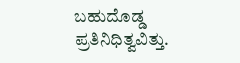ಬಹುದೊಡ್ಡ ಪ್ರತಿನಿಧಿತ್ವವಿತ್ತು.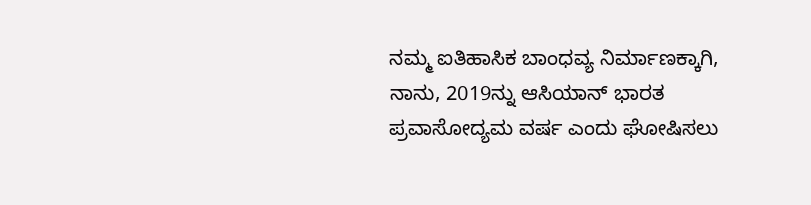ನಮ್ಮ ಐತಿಹಾಸಿಕ ಬಾಂಧವ್ಯ ನಿರ್ಮಾಣಕ್ಕಾಗಿ, ನಾನು, 2019ನ್ನು ಆಸಿಯಾನ್ ಭಾರತ ಪ್ರವಾಸೋದ್ಯಮ ವರ್ಷ ಎಂದು ಘೋಷಿಸಲು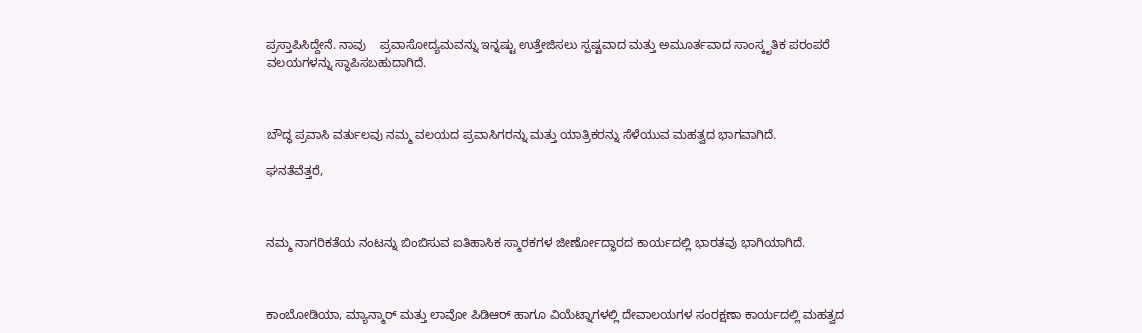ಪ್ರಸ್ತಾಪಿಸಿದ್ದೇನೆ. ನಾವು    ಪ್ರವಾಸೋದ್ಯಮವನ್ನು ಇನ್ನಷ್ಟು ಉತ್ತೇಜಿಸಲು ಸ್ಪಷ್ಟವಾದ ಮತ್ತು ಅಮೂರ್ತವಾದ ಸಾಂಸ್ಕೃತಿಕ ಪರಂಪರೆ ವಲಯಗಳನ್ನು ಸ್ಥಾಪಿಸಬಹುದಾಗಿದೆ.



ಬೌದ್ಧ ಪ್ರವಾಸಿ ವರ್ತುಲವು ನಮ್ಮ ವಲಯದ ಪ್ರವಾಸಿಗರನ್ನು ಮತ್ತು ಯಾತ್ರಿಕರನ್ನು ಸೆಳೆಯುವ ಮಹತ್ವದ ಭಾಗವಾಗಿದೆ.

ಘನತೆವೆತ್ತರೆ,



ನಮ್ಮ ನಾಗರಿಕತೆಯ ನಂಟನ್ನು ಬಿಂಬಿಸುವ ಐತಿಹಾಸಿಕ ಸ್ಮಾರಕಗಳ ಜೀರ್ಣೋದ್ಧಾರದ ಕಾರ್ಯದಲ್ಲಿ ಭಾರತವು ಭಾಗಿಯಾಗಿದೆ.



ಕಾಂಬೋಡಿಯಾ, ಮ್ಯಾನ್ಮಾರ್ ಮತ್ತು ಲಾವೋ ಪಿಡಿಆರ್ ಹಾಗೂ ವಿಯೆಟ್ನಾಗಳಲ್ಲಿ ದೇವಾಲಯಗಳ ಸಂರಕ್ಷಣಾ ಕಾರ್ಯದಲ್ಲಿ ಮಹತ್ವದ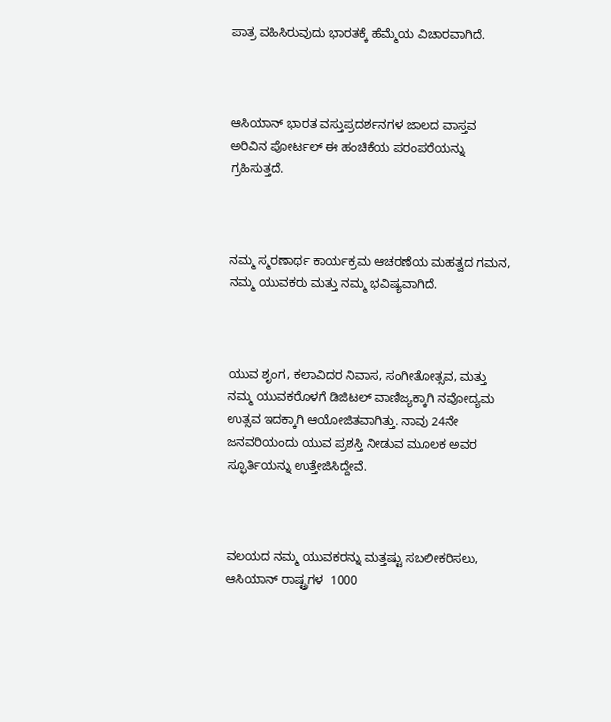ಪಾತ್ರ ವಹಿಸಿರುವುದು ಭಾರತಕ್ಕೆ ಹೆಮ್ಮೆಯ ವಿಚಾರವಾಗಿದೆ.



ಆಸಿಯಾನ್ ಭಾರತ ವಸ್ತುಪ್ರದರ್ಶನಗಳ ಜಾಲದ ವಾಸ್ತವ ಅರಿವಿನ ಪೋರ್ಟಲ್ ಈ ಹಂಚಿಕೆಯ ಪರಂಪರೆಯನ್ನು ಗ್ರಹಿಸುತ್ತದೆ.



ನಮ್ಮ ಸ್ಮರಣಾರ್ಥ ಕಾರ್ಯಕ್ರಮ ಆಚರಣೆಯ ಮಹತ್ವದ ಗಮನ, ನಮ್ಮ ಯುವಕರು ಮತ್ತು ನಮ್ಮ ಭವಿಷ್ಯವಾಗಿದೆ.



ಯುವ ಶೃಂಗ, ಕಲಾವಿದರ ನಿವಾಸ, ಸಂಗೀತೋತ್ಸವ, ಮತ್ತು ನಮ್ಮ ಯುವಕರೊಳಗೆ ಡಿಜಿಟಲ್ ವಾಣಿಜ್ಯಕ್ಕಾಗಿ ನವೋದ್ಯಮ ಉತ್ಸವ ಇದಕ್ಕಾಗಿ ಆಯೋಜಿತವಾಗಿತ್ತು. ನಾವು 24ನೇ ಜನವರಿಯಂದು ಯುವ ಪ್ರಶಸ್ತಿ ನೀಡುವ ಮೂಲಕ ಅವರ ಸ್ಫೂರ್ತಿಯನ್ನು ಉತ್ತೇಜಿಸಿದ್ದೇವೆ.



ವಲಯದ ನಮ್ಮ ಯುವಕರನ್ನು ಮತ್ತಷ್ಟು ಸಬಲೀಕರಿಸಲು, ಆಸಿಯಾನ್ ರಾಷ್ಟ್ರಗಳ  1000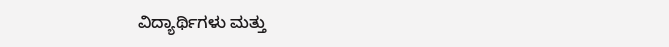ವಿದ್ಯಾರ್ಥಿಗಳು ಮತ್ತು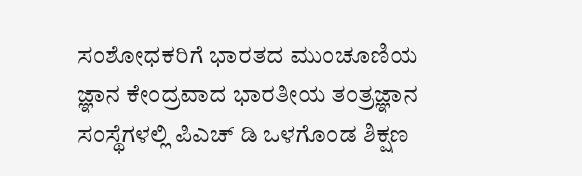ಸಂಶೋಧಕರಿಗೆ ಭಾರತದ ಮುಂಚೂಣಿಯ ಜ್ಞಾನ ಕೇಂದ್ರವಾದ ಭಾರತೀಯ ತಂತ್ರಜ್ಞಾನ ಸಂಸ್ಥೆಗಳಲ್ಲಿ ಪಿಎಚ್ ಡಿ ಒಳಗೊಂಡ ಶಿಕ್ಷಣ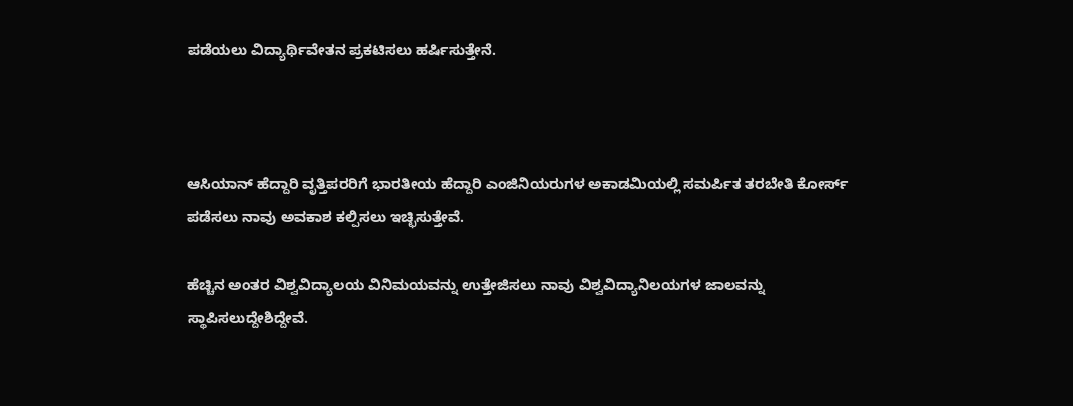ಪಡೆಯಲು ವಿದ್ಯಾರ್ಥಿವೇತನ ಪ್ರಕಟಿಸಲು ಹರ್ಷಿಸುತ್ತೇನೆ.



ಆಸಿಯಾನ್ ಹೆದ್ದಾರಿ ವೃತ್ತಿಪರರಿಗೆ ಭಾರತೀಯ ಹೆದ್ದಾರಿ ಎಂಜಿನಿಯರುಗಳ ಅಕಾಡಮಿಯಲ್ಲಿ ಸಮರ್ಪಿತ ತರಬೇತಿ ಕೋರ್ಸ್ ಪಡೆಸಲು ನಾವು ಅವಕಾಶ ಕಲ್ಪಿಸಲು ಇಚ್ಛಿಸುತ್ತೇವೆ.

ಹೆಚ್ಚಿನ ಅಂತರ ವಿಶ್ವವಿದ್ಯಾಲಯ ವಿನಿಮಯವನ್ನು ಉತ್ತೇಜಿಸಲು ನಾವು ವಿಶ್ವವಿದ್ಯಾನಿಲಯಗಳ ಜಾಲವನ್ನು ಸ್ಥಾಪಿಸಲುದ್ದೇಶಿದ್ದೇವೆ.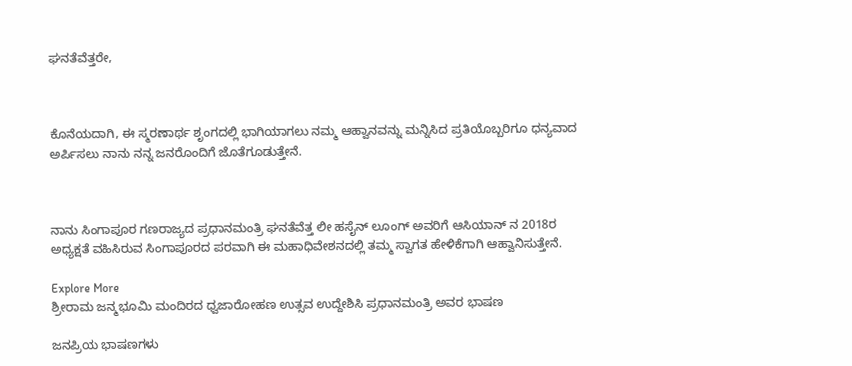ಘನತೆವೆತ್ತರೇ,



ಕೊನೆಯದಾಗಿ, ಈ ಸ್ಮರಣಾರ್ಥ ಶೃಂಗದಲ್ಲಿ ಭಾಗಿಯಾಗಲು ನಮ್ಮ ಆಹ್ವಾನವನ್ನು ಮನ್ನಿಸಿದ ಪ್ರತಿಯೊಬ್ಬರಿಗೂ ಧನ್ಯವಾದ ಅರ್ಪಿಸಲು ನಾನು ನನ್ನ ಜನರೊಂದಿಗೆ ಜೊತೆಗೂಡುತ್ತೇನೆ.



ನಾನು ಸಿಂಗಾಪೂರ ಗಣರಾಜ್ಯದ ಪ್ರಧಾನಮಂತ್ರಿ ಘನತೆವೆತ್ತ ಲೀ ಹಸೈನ್ ಲೂಂಗ್ ಅವರಿಗೆ ಆಸಿಯಾನ್ ನ 2018ರ ಅಧ್ಯಕ್ಷತೆ ವಹಿಸಿರುವ ಸಿಂಗಾಪೂರದ ಪರವಾಗಿ ಈ ಮಹಾಧಿವೇಶನದಲ್ಲಿ ತಮ್ಮ ಸ್ವಾಗತ ಹೇಳಿಕೆಗಾಗಿ ಆಹ್ವಾನಿಸುತ್ತೇನೆ.

Explore More
ಶ್ರೀರಾಮ ಜನ್ಮಭೂಮಿ ಮಂದಿರದ ಧ್ವಜಾರೋಹಣ ಉತ್ಸವ ಉದ್ದೇಶಿಸಿ ಪ್ರಧಾನಮಂತ್ರಿ ಅವರ ಭಾಷಣ

ಜನಪ್ರಿಯ ಭಾಷಣಗಳು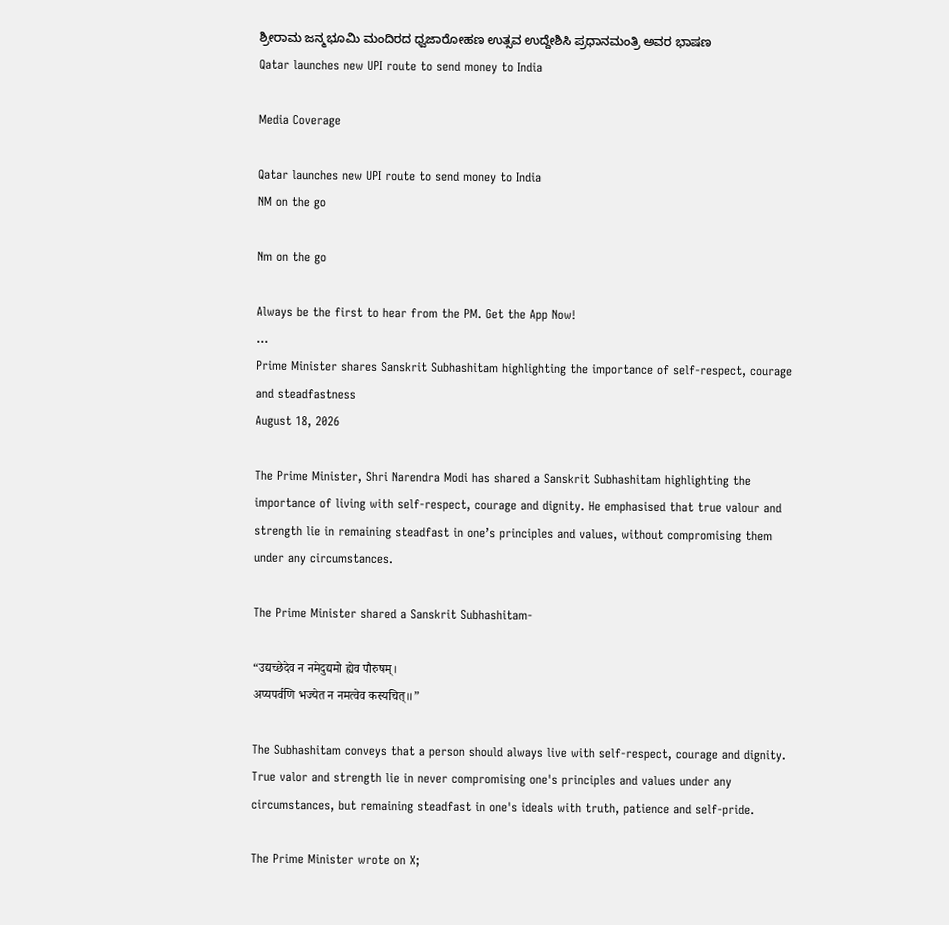ಶ್ರೀರಾಮ ಜನ್ಮಭೂಮಿ ಮಂದಿರದ ಧ್ವಜಾರೋಹಣ ಉತ್ಸವ ಉದ್ದೇಶಿಸಿ ಪ್ರಧಾನಮಂತ್ರಿ ಅವರ ಭಾಷಣ
Qatar launches new UPI route to send money to India

Media Coverage

Qatar launches new UPI route to send money to India
NM on the go

Nm on the go

Always be the first to hear from the PM. Get the App Now!
...
Prime Minister shares Sanskrit Subhashitam highlighting the importance of self-respect, courage and steadfastness
August 18, 2026

The Prime Minister, Shri Narendra Modi has shared a Sanskrit Subhashitam highlighting the importance of living with self-respect, courage and dignity. He emphasised that true valour and strength lie in remaining steadfast in one’s principles and values, without compromising them under any circumstances.

The Prime Minister shared a Sanskrit Subhashitam-

“उद्यच्छेदेव न नमेदुद्यमो ह्येव पौरुषम्।
अप्यपर्वणि भज्येत न नमत्वेव कस्यचित्॥”

The Subhashitam conveys that a person should always live with self-respect, courage and dignity. True valor and strength lie in never compromising one's principles and values under any circumstances, but remaining steadfast in one's ideals with truth, patience and self-pride.

The Prime Minister wrote on X;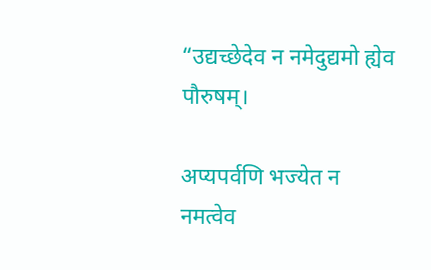“उद्यच्छेदेव न नमेदुद्यमो ह्येव पौरुषम्।

अप्यपर्वणि भज्येत न नमत्वेव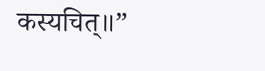कस्यचित्॥”